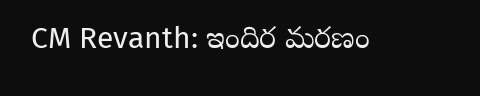CM Revanth: ఇందిర మరణం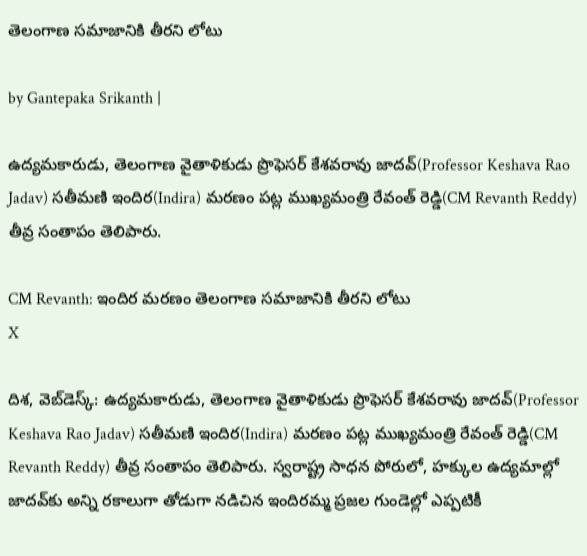తెలంగాణ సమాజానికి తీరని లోటు

by Gantepaka Srikanth |

ఉద్యమకారుడు, తెలంగాణ వైతాళికుడు ప్రొఫెసర్ కేశవరావు జాదవ్(Professor Keshava Rao Jadav) సతీమణి ఇందిర(Indira) మరణం పట్ల ముఖ్యమంత్రి రేవంత్ రెడ్డి(CM Revanth Reddy) తీవ్ర సంతాపం తెలిపారు.

CM Revanth: ఇందిర మరణం తెలంగాణ సమాజానికి తీరని లోటు
X

దిశ, వెబ్‌డెస్క్: ఉద్యమకారుడు, తెలంగాణ వైతాళికుడు ప్రొఫెసర్ కేశవరావు జాదవ్(Professor Keshava Rao Jadav) సతీమణి ఇందిర(Indira) మరణం పట్ల ముఖ్యమంత్రి రేవంత్ రెడ్డి(CM Revanth Reddy) తీవ్ర సంతాపం తెలిపారు. స్వరాష్ట్ర సాధన పోరులో, హక్కుల ఉద్యమాల్లో జాదవ్‌కు అన్ని రకాలుగా తోడుగా నడిచిన ఇందిరమ్మ ప్రజల గుండెల్లో ఎప్పటికీ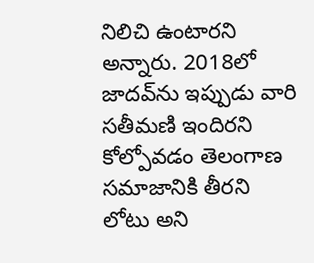నిలిచి ఉంటారని అన్నారు. 2018లో జాదవ్‌ను ఇప్పుడు వారి సతీమణి ఇందిరని కోల్పోవడం తెలంగాణ సమాజానికి తీరని లోటు అని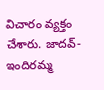విచారం వ్యక్తం చేశారు. జాదవ్-ఇందిరమ్మ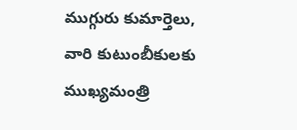ముగ్గురు కుమార్తెలు, వారి కుటుంబీకులకు ముఖ్యమంత్రి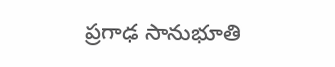ప్రగాఢ సానుభూతి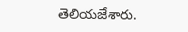తెలియజేశారు.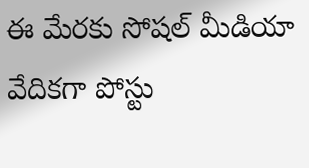ఈ మేరకు సోషల్ మీడియా వేదికగా పోస్టు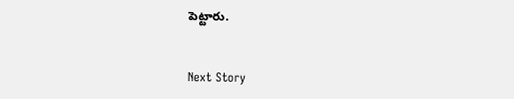పెట్టారు.


Next Story